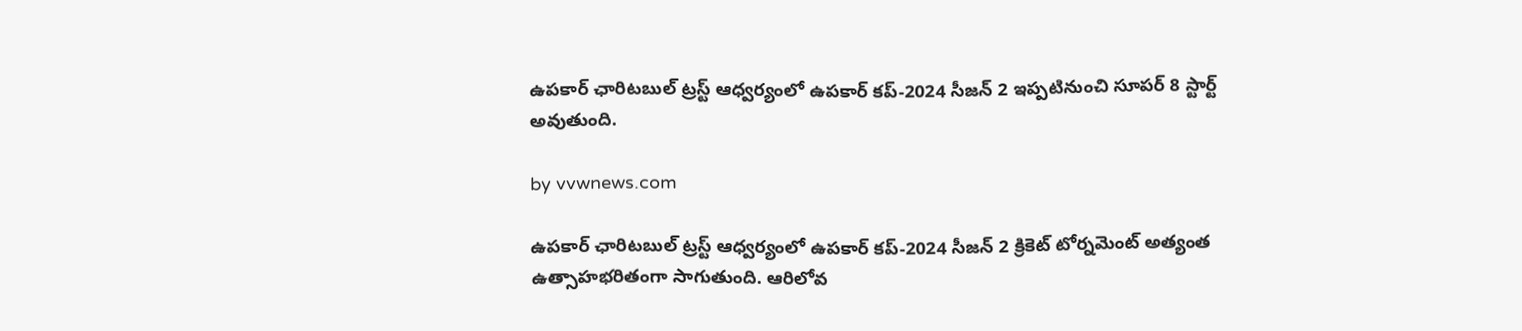ఉపకార్ ఛారిటబుల్ ట్రస్ట్ ఆధ్వర్యంలో ఉపకార్ కప్-2024 సీజన్ 2 ఇప్పటినుంచి సూపర్ 8 స్టార్ట్ అవుతుంది.

by vvwnews.com

ఉపకార్ ఛారిటబుల్ ట్రస్ట్ ఆధ్వర్యంలో ఉపకార్ కప్-2024 సీజన్ 2 క్రికెట్ టోర్నమెంట్ అత్యంత ఉత్సాహభరితంగా సాగుతుంది. ఆరిలోవ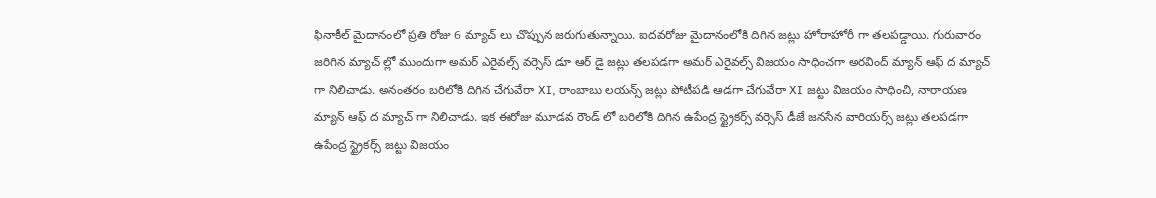ఫినాకీల్ మైదానంలో ప్రతి రోజు 6 మ్యాచ్ లు చొప్పున జరుగుతున్నాయి. ఐదవరోజు మైదానంలోకి దిగిన జట్లు హోరాహోరీ గా తలపడ్డాయి. గురువారం జరిగిన మ్యాచ్ ల్లో ముందుగా అమర్ ఎరైవల్స్ వర్సెస్ డూ ఆర్ డై జట్లు తలపడగా అమర్ ఎరైవల్స్ విజయం సాధించగా అరవింద్ మ్యాన్ ఆఫ్ ద మ్యాచ్ గా నిలిచాడు. అనంతరం బరిలోకి దిగిన చేగువేరా XI, రాంబాబు లయన్స్ జట్లు పోటీపడి ఆడగా చేగువేరా XI జట్టు విజయం సాధించి, నారాయణ మ్యాన్ ఆఫ్ ద మ్యాచ్ గా నిలిచాడు. ఇక ఈరోజు మూడవ రౌండ్ లో బరిలోకి దిగిన ఉపేంద్ర స్ట్రైకర్స్ వర్సెస్ డీజే జనసేన వారియర్స్ జట్లు తలపడగా ఉపేంద్ర స్ట్రైకర్స్ జట్టు విజయం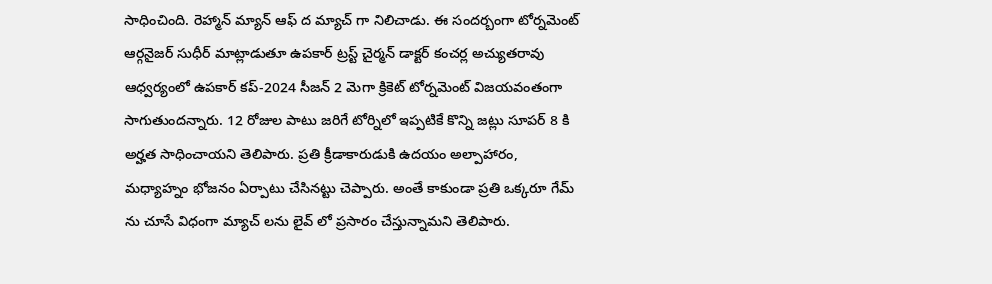సాధించింది. రెహ్మాన్ మ్యాన్ ఆఫ్ ద మ్యాచ్ గా నిలిచాడు. ఈ సందర్బంగా టోర్నమెంట్ ఆర్గనైజర్ సుధీర్ మాట్లాడుతూ ఉపకార్ ట్రస్ట్ చైర్మన్ డాక్టర్ కంచర్ల అచ్యుతరావు ఆధ్వర్యంలో ఉపకార్ కప్-2024 సీజన్ 2 మెగా క్రికెట్ టోర్నమెంట్ విజయవంతంగా సాగుతుందన్నారు. 12 రోజుల పాటు జరిగే టోర్నిలో ఇప్పటికే కొన్ని జట్లు సూపర్ 8 కి అర్హత సాధించాయని తెలిపారు. ప్రతి క్రీడాకారుడుకి ఉదయం అల్పాహారం, మధ్యాహ్నం భోజనం ఏర్పాటు చేసినట్టు చెప్పారు. అంతే కాకుండా ప్రతి ఒక్కరూ గేమ్ ను చూసే విధంగా మ్యాచ్ లను లైవ్ లో ప్రసారం చేస్తున్నామని తెలిపారు.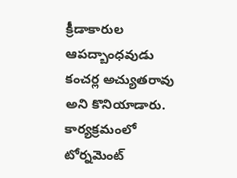క్రీడాకారుల ఆపద్బాంధవుడు కంచర్ల అచ్యుతరావు అని కొనియాడారు. కార్యక్రమంలో టోర్నమెంట్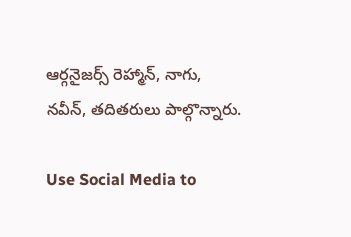ఆర్గనైజర్స్ రెహ్మాన్, నాగు, నవీన్, తదితరులు పాల్గొన్నారు.

Use Social Media to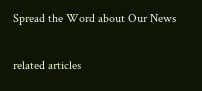Spread the Word about Our News

related articles